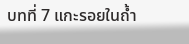บทที่ 7 แกะรอยในถ้ำ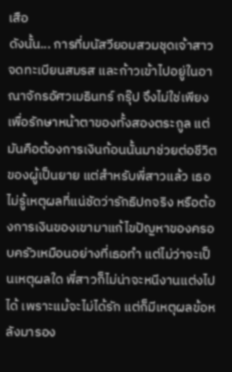เสือ
ดังนั้น... การที่มนัสวียอมสวมชุดเจ้าสาว จดทะเบียนสมรส และก้าวเข้าไปอยู่ในอาณาจักรอัศวเมธินทร์ กรุ๊ป จึงไม่ใช่เพียงเพื่อรักษาหน้าตาของทั้งสองตระกูล แต่มันคือต้องการเงินก้อนนั้นมาช่วยต่อชีวิตของผู้เป็นยาย แต่สำหรับพี่สาวแล้ว เธอไม่รู้เหตุผลที่แน่ชัดว่ารักธิปกจริง หรือต้องการเงินของเขามาแก้ไขปัญหาของครอบครัวเหมือนอย่างที่เธอทำ แต่ไม่ว่าจะเป็นเหตุผลใด พี่สาวก็ไม่น่าจะหนีงานแต่งไปได้ เพราะแม้จะไม่ได้รัก แต่ก็มีเหตุผลข้อหลังมารอง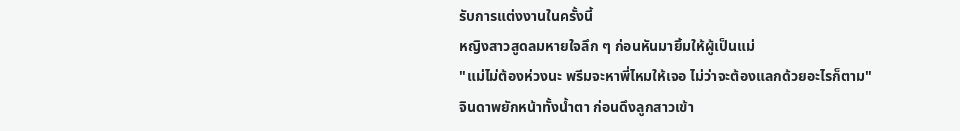รับการแต่งงานในครั้งนี้
หญิงสาวสูดลมหายใจลึก ๆ ก่อนหันมายิ้มให้ผู้เป็นแม่
"แม่ไม่ต้องห่วงนะ พรีมจะหาพี่ไหมให้เจอ ไม่ว่าจะต้องแลกด้วยอะไรก็ตาม"
จินดาพยักหน้าทั้งน้ำตา ก่อนดึงลูกสาวเข้า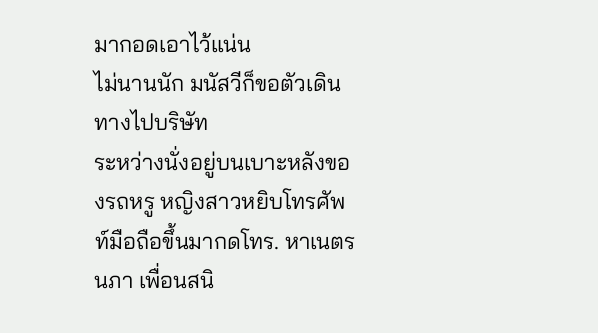มากอดเอาไว้แน่น
ไม่นานนัก มนัสวีก็ขอตัวเดินทางไปบริษัท
ระหว่างนั่งอยู่บนเบาะหลังของรถหรู หญิงสาวหยิบโทรศัพท์มือถือขึ้นมากดโทร. หาเนตรนภา เพื่อนสนิ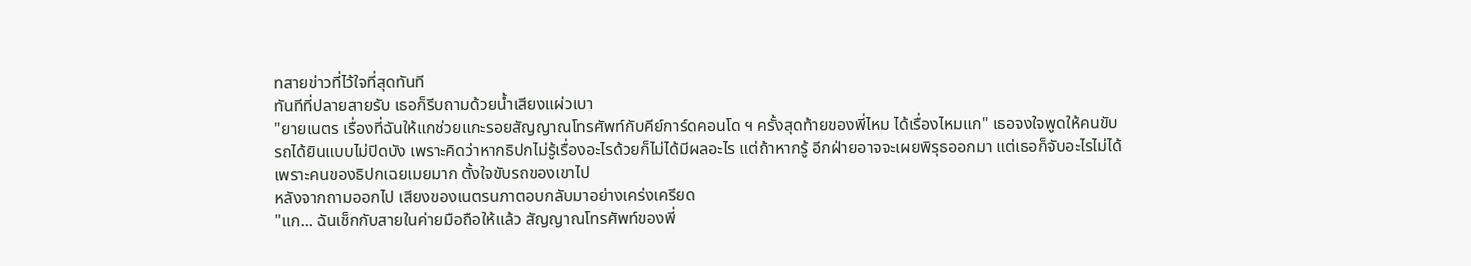ทสายข่าวที่ไว้ใจที่สุดทันที
ทันทีที่ปลายสายรับ เธอก็รีบถามด้วยน้ำเสียงแผ่วเบา
"ยายเนตร เรื่องที่ฉันให้แกช่วยแกะรอยสัญญาณโทรศัพท์กับคีย์การ์ดคอนโด ฯ ครั้งสุดท้ายของพี่ไหม ได้เรื่องไหมแก" เธอจงใจพูดให้คนขับรถได้ยินแบบไม่ปิดบัง เพราะคิดว่าหากธิปกไม่รู้เรื่องอะไรด้วยก็ไม่ได้มีผลอะไร แต่ถ้าหากรู้ อีกฝ่ายอาจจะเผยพิรุธออกมา แต่เธอก็จับอะไรไม่ได้ เพราะคนของธิปกเฉยเมยมาก ตั้งใจขับรถของเขาไป
หลังจากถามออกไป เสียงของเนตรนภาตอบกลับมาอย่างเคร่งเครียด
"แก... ฉันเช็กกับสายในค่ายมือถือให้แล้ว สัญญาณโทรศัพท์ของพี่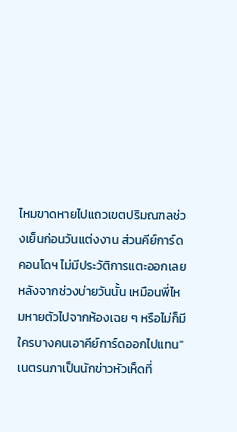ไหมขาดหายไปแถวเขตปริมณฑลช่วงเย็นก่อนวันแต่งงาน ส่วนคีย์การ์ดคอนโดฯ ไม่มีประวัติการแตะออกเลยหลังจากช่วงบ่ายวันนั้น เหมือนพี่ไหมหายตัวไปจากห้องเฉย ๆ หรือไม่ก็มีใครบางคนเอาคีย์การ์ดออกไปแทน" เนตรนภาเป็นนักข่าวหัวเห็ดที่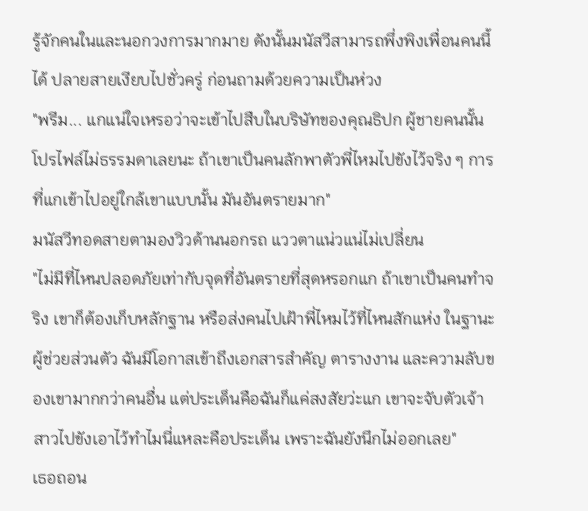รู้จักคนในและนอกวงการมากมาย ดังนั้นมนัสวีสามารถพึ่งพิงเพื่อนคนนี้ได้ ปลายสายเงียบไปชั่วครู่ ก่อนถามด้วยความเป็นห่วง
"พรีม... แกแน่ใจเหรอว่าจะเข้าไปสืบในบริษัทของคุณธิปก ผู้ชายคนนั้นโปรไฟล์ไม่ธรรมดาเลยนะ ถ้าเขาเป็นคนลักพาตัวพี่ไหมไปขังไว้จริง ๆ การที่แกเข้าไปอยู่ใกล้เขาแบบนั้น มันอันตรายมาก"
มนัสวีทอดสายตามองวิวด้านนอกรถ แววตาแน่วแน่ไม่เปลี่ยน
"ไม่มีที่ไหนปลอดภัยเท่ากับจุดที่อันตรายที่สุดหรอกแก ถ้าเขาเป็นคนทำจริง เขาก็ต้องเก็บหลักฐาน หรือส่งคนไปเฝ้าพี่ไหมไว้ที่ไหนสักแห่ง ในฐานะผู้ช่วยส่วนตัว ฉันมีโอกาสเข้าถึงเอกสารสำคัญ ตารางงาน และความลับของเขามากกว่าคนอื่น แต่ประเด็นคือฉันก็แค่สงสัยว่ะแก เขาจะจับตัวเจ้าสาวไปขังเอาไว้ทำไมนี่แหละคือประเด็น เพราะฉันยังนึกไม่ออกเลย"
เธอถอน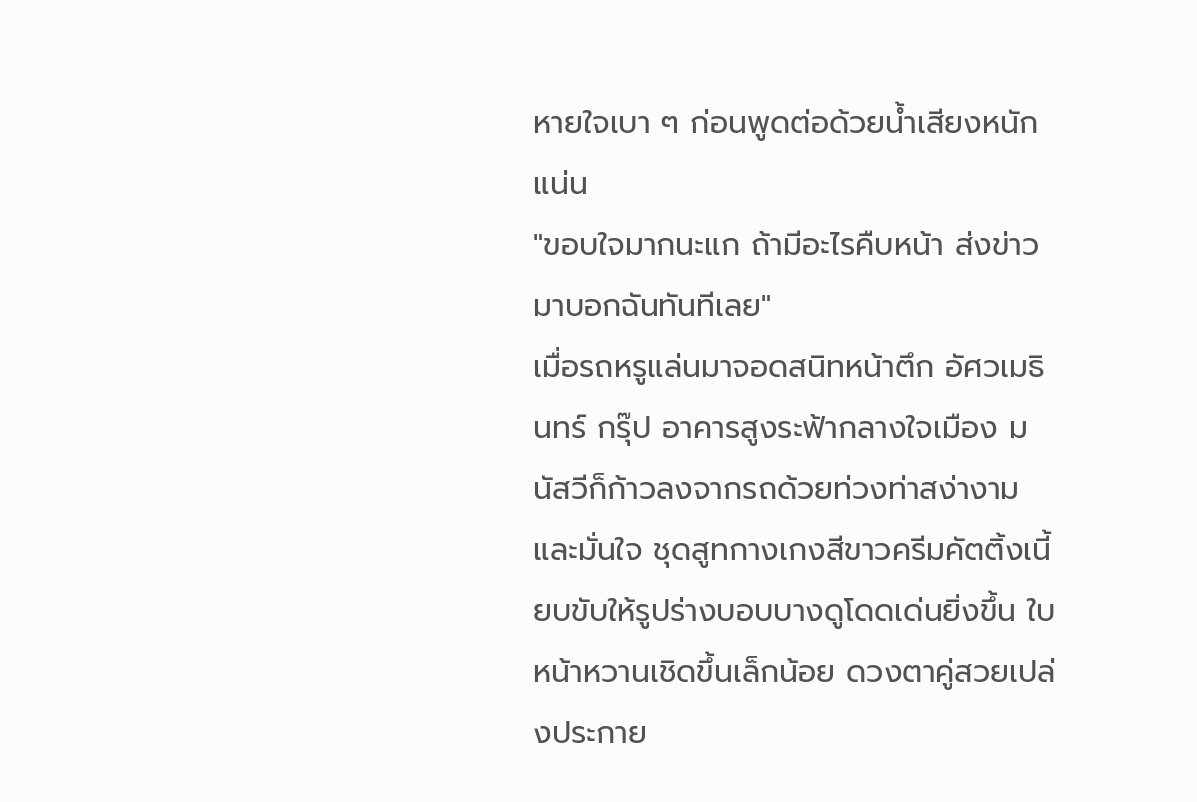หายใจเบา ๆ ก่อนพูดต่อด้วยน้ำเสียงหนักแน่น
"ขอบใจมากนะแก ถ้ามีอะไรคืบหน้า ส่งข่าวมาบอกฉันทันทีเลย"
เมื่อรถหรูแล่นมาจอดสนิทหน้าตึก อัศวเมธินทร์ กรุ๊ป อาคารสูงระฟ้ากลางใจเมือง มนัสวีก็ก้าวลงจากรถด้วยท่วงท่าสง่างามและมั่นใจ ชุดสูทกางเกงสีขาวครีมคัตติ้งเนี้ยบขับให้รูปร่างบอบบางดูโดดเด่นยิ่งขึ้น ใบหน้าหวานเชิดขึ้นเล็กน้อย ดวงตาคู่สวยเปล่งประกาย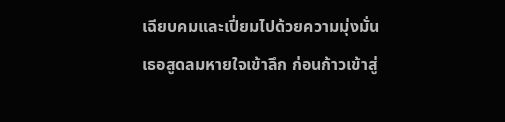เฉียบคมและเปี่ยมไปด้วยความมุ่งมั่น
เธอสูดลมหายใจเข้าลึก ก่อนก้าวเข้าสู่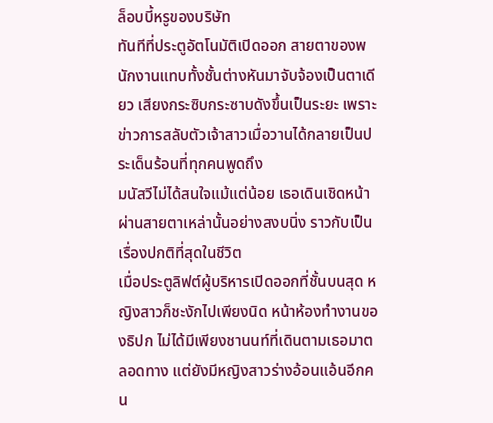ล็อบบี้หรูของบริษัท
ทันทีที่ประตูอัตโนมัติเปิดออก สายตาของพนักงานแทบทั้งชั้นต่างหันมาจับจ้องเป็นตาเดียว เสียงกระซิบกระซาบดังขึ้นเป็นระยะ เพราะข่าวการสลับตัวเจ้าสาวเมื่อวานได้กลายเป็นประเด็นร้อนที่ทุกคนพูดถึง
มนัสวีไม่ได้สนใจแม้แต่น้อย เธอเดินเชิดหน้าผ่านสายตาเหล่านั้นอย่างสงบนิ่ง ราวกับเป็นเรื่องปกติที่สุดในชีวิต
เมื่อประตูลิฟต์ผู้บริหารเปิดออกที่ชั้นบนสุด หญิงสาวก็ชะงักไปเพียงนิด หน้าห้องทำงานของธิปก ไม่ได้มีเพียงชานนท์ที่เดินตามเธอมาตลอดทาง แต่ยังมีหญิงสาวร่างอ้อนแอ้นอีกคน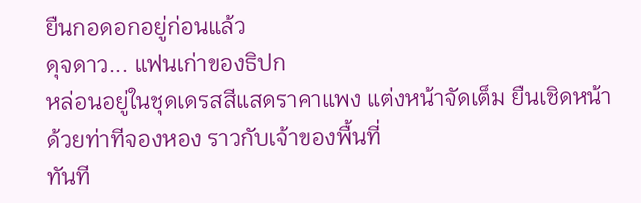ยืนกอดอกอยู่ก่อนแล้ว
ดุจดาว... แฟนเก่าของธิปก
หล่อนอยู่ในชุดเดรสสีแสดราคาแพง แต่งหน้าจัดเต็ม ยืนเชิดหน้าด้วยท่าทีจองหอง ราวกับเจ้าของพื้นที่
ทันที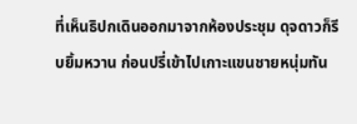ที่เห็นธิปกเดินออกมาจากห้องประชุม ดุจดาวก็รีบยิ้มหวาน ก่อนปรี่เข้าไปเกาะแขนชายหนุ่มทัน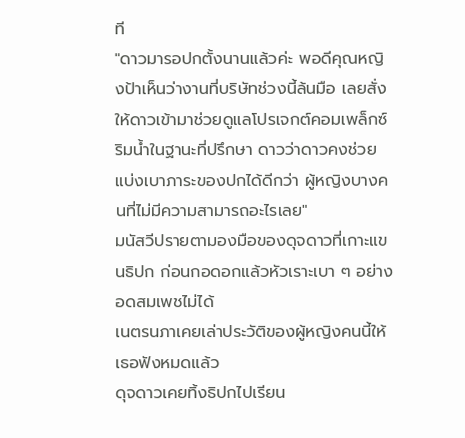ที
"ดาวมารอปกตั้งนานแล้วค่ะ พอดีคุณหญิงป้าเห็นว่างานที่บริษัทช่วงนี้ล้นมือ เลยสั่งให้ดาวเข้ามาช่วยดูแลโปรเจกต์คอมเพล็กซ์ริมน้ำในฐานะที่ปรึกษา ดาวว่าดาวคงช่วยแบ่งเบาภาระของปกได้ดีกว่า ผู้หญิงบางคนที่ไม่มีความสามารถอะไรเลย"
มนัสวีปรายตามองมือของดุจดาวที่เกาะแขนธิปก ก่อนกอดอกแล้วหัวเราะเบา ๆ อย่างอดสมเพชไม่ได้
เนตรนภาเคยเล่าประวัติของผู้หญิงคนนี้ให้เธอฟังหมดแล้ว
ดุจดาวเคยทิ้งธิปกไปเรียน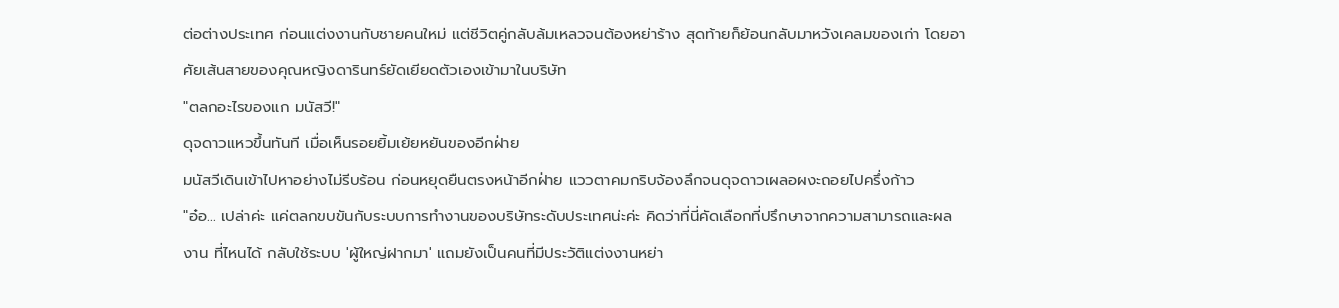ต่อต่างประเทศ ก่อนแต่งงานกับชายคนใหม่ แต่ชีวิตคู่กลับล้มเหลวจนต้องหย่าร้าง สุดท้ายก็ย้อนกลับมาหวังเคลมของเก่า โดยอาศัยเส้นสายของคุณหญิงดารินทร์ยัดเยียดตัวเองเข้ามาในบริษัท
"ตลกอะไรของแก มนัสวี!"
ดุจดาวแหวขึ้นทันที เมื่อเห็นรอยยิ้มเย้ยหยันของอีกฝ่าย
มนัสวีเดินเข้าไปหาอย่างไม่รีบร้อน ก่อนหยุดยืนตรงหน้าอีกฝ่าย แววตาคมกริบจ้องลึกจนดุจดาวเผลอผงะถอยไปครึ่งก้าว
"อ๋อ... เปล่าค่ะ แค่ตลกขบขันกับระบบการทำงานของบริษัทระดับประเทศน่ะค่ะ คิดว่าที่นี่คัดเลือกที่ปรึกษาจากความสามารถและผลงาน ที่ไหนได้ กลับใช้ระบบ 'ผู้ใหญ่ฝากมา' แถมยังเป็นคนที่มีประวัติแต่งงานหย่า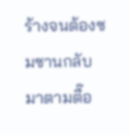ร้างจนต้องซมซานกลับมาตามตื๊อ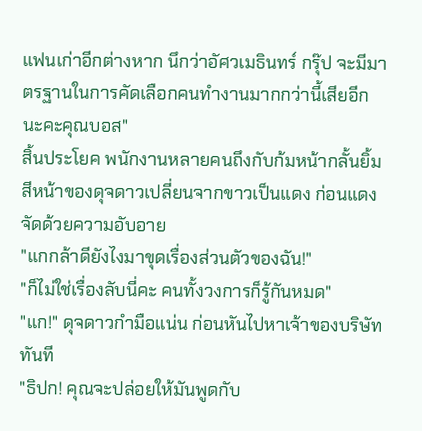แฟนเก่าอีกต่างหาก นึกว่าอัศวเมธินทร์ กรุ๊ป จะมีมาตรฐานในการคัดเลือกคนทำงานมากกว่านี้เสียอีกนะคะคุณบอส"
สิ้นประโยค พนักงานหลายคนถึงกับก้มหน้ากลั้นยิ้ม
สีหน้าของดุจดาวเปลี่ยนจากขาวเป็นแดง ก่อนแดงจัดด้วยความอับอาย
"แกกล้าดียังไงมาขุดเรื่องส่วนตัวของฉัน!"
"ก็ไม่ใช่เรื่องลับนี่คะ คนทั้งวงการก็รู้กันหมด"
"แก!" ดุจดาวกำมือแน่น ก่อนหันไปหาเจ้าของบริษัททันที
"ธิปก! คุณจะปล่อยให้มันพูดกับ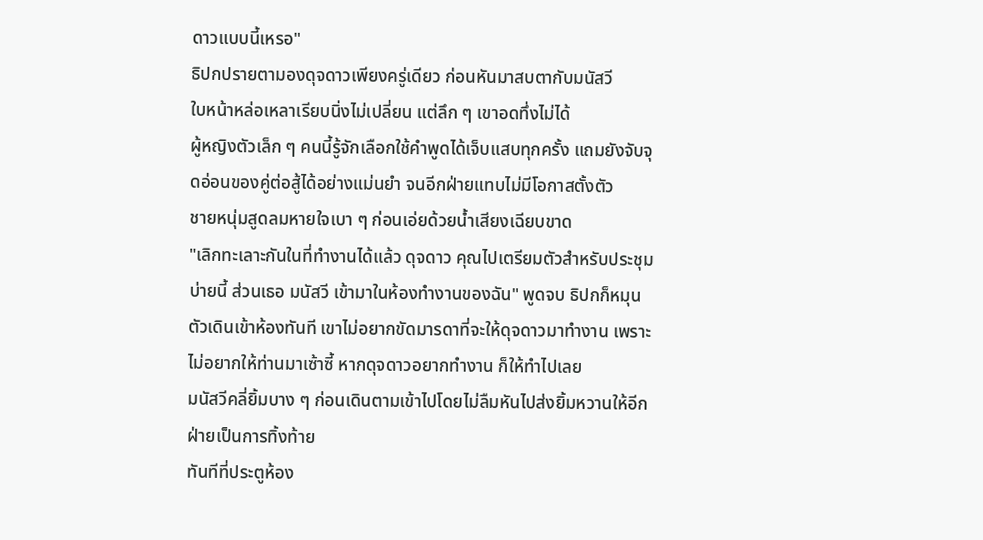ดาวแบบนี้เหรอ"
ธิปกปรายตามองดุจดาวเพียงครู่เดียว ก่อนหันมาสบตากับมนัสวี
ใบหน้าหล่อเหลาเรียบนิ่งไม่เปลี่ยน แต่ลึก ๆ เขาอดทึ่งไม่ได้
ผู้หญิงตัวเล็ก ๆ คนนี้รู้จักเลือกใช้คำพูดได้เจ็บแสบทุกครั้ง แถมยังจับจุดอ่อนของคู่ต่อสู้ได้อย่างแม่นยำ จนอีกฝ่ายแทบไม่มีโอกาสตั้งตัว
ชายหนุ่มสูดลมหายใจเบา ๆ ก่อนเอ่ยด้วยน้ำเสียงเฉียบขาด
"เลิกทะเลาะกันในที่ทำงานได้แล้ว ดุจดาว คุณไปเตรียมตัวสำหรับประชุมบ่ายนี้ ส่วนเธอ มนัสวี เข้ามาในห้องทำงานของฉัน" พูดจบ ธิปกก็หมุนตัวเดินเข้าห้องทันที เขาไม่อยากขัดมารดาที่จะให้ดุจดาวมาทำงาน เพราะไม่อยากให้ท่านมาเซ้าซี้ หากดุจดาวอยากทำงาน ก็ให้ทำไปเลย
มนัสวีคลี่ยิ้มบาง ๆ ก่อนเดินตามเข้าไปโดยไม่ลืมหันไปส่งยิ้มหวานให้อีกฝ่ายเป็นการทิ้งท้าย
ทันทีที่ประตูห้อง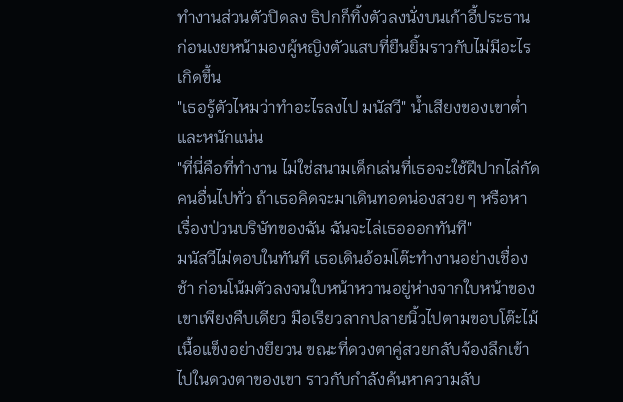ทำงานส่วนตัวปิดลง ธิปกก็ทิ้งตัวลงนั่งบนเก้าอี้ประธาน ก่อนเงยหน้ามองผู้หญิงตัวแสบที่ยืนยิ้มราวกับไม่มีอะไรเกิดขึ้น
"เธอรู้ตัวไหมว่าทำอะไรลงไป มนัสวี" น้ำเสียงของเขาต่ำและหนักแน่น
"ที่นี่คือที่ทำงาน ไม่ใช่สนามเด็กเล่นที่เธอจะใช้ฝีปากไล่กัดคนอื่นไปทั่ว ถ้าเธอคิดจะมาเดินทอดน่องสวย ๆ หรือหาเรื่องป่วนบริษัทของฉัน ฉันจะไล่เธอออกทันที"
มนัสวีไม่ตอบในทันที เธอเดินอ้อมโต๊ะทำงานอย่างเชื่องช้า ก่อนโน้มตัวลงจนใบหน้าหวานอยู่ห่างจากใบหน้าของเขาเพียงคืบเดียว มือเรียวลากปลายนิ้วไปตามขอบโต๊ะไม้เนื้อแข็งอย่างยียวน ขณะที่ดวงตาคู่สวยกลับจ้องลึกเข้าไปในดวงตาของเขา ราวกับกำลังค้นหาความลับ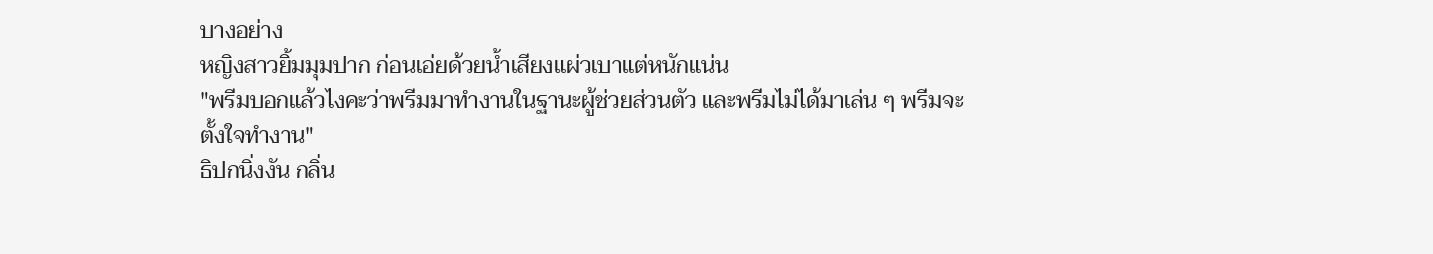บางอย่าง
หญิงสาวยิ้มมุมปาก ก่อนเอ่ยด้วยน้ำเสียงแผ่วเบาแต่หนักแน่น
"พรีมบอกแล้วไงคะว่าพรีมมาทำงานในฐานะผู้ช่วยส่วนตัว และพรีมไม่ได้มาเล่น ๆ พรีมจะตั้งใจทำงาน"
ธิปกนิ่งงัน กลิ่น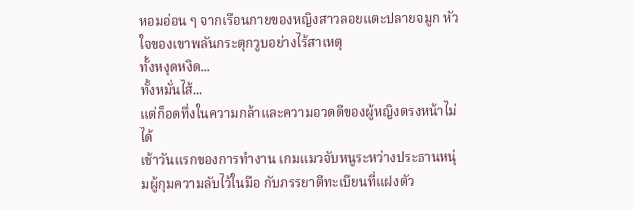หอมอ่อน ๆ จากเรือนกายของหญิงสาวลอยแตะปลายจมูก หัวใจของเขาพลันกระตุกวูบอย่างไร้สาเหตุ
ทั้งหงุดหงิด...
ทั้งหมั่นไส้...
แต่ก็อดทึ่งในความกล้าและความอวดดีของผู้หญิงตรงหน้าไม่ได้
เช้าวันแรกของการทำงาน เกมแมวจับหนูระหว่างประธานหนุ่มผู้กุมความลับไว้ในมือ กับภรรยาตีทะเบียนที่แฝงตัว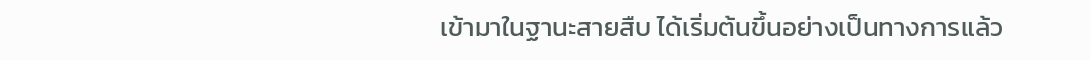เข้ามาในฐานะสายสืบ ได้เริ่มต้นขึ้นอย่างเป็นทางการแล้ว